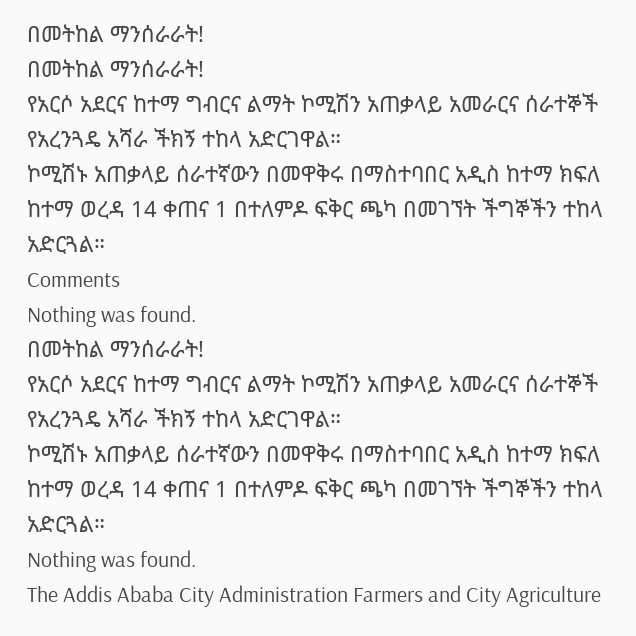በመትከል ማንሰራራት!
በመትከል ማንሰራራት!
የአርሶ አደርና ከተማ ግብርና ልማት ኮሚሽን አጠቃላይ አመራርና ሰራተኞች የአረንጓዴ አሻራ ችክኝ ተከላ አድርገዋል።
ኮሚሽኑ አጠቃላይ ሰራተኛውን በመዋቅሩ በማስተባበር አዲስ ከተማ ክፍለ ከተማ ወረዳ 14 ቀጠና 1 በተለምዶ ፍቅር ጫካ በመገኘት ችግኞችን ተከላ አድርጓል።
Comments
Nothing was found.
በመትከል ማንሰራራት!
የአርሶ አደርና ከተማ ግብርና ልማት ኮሚሽን አጠቃላይ አመራርና ሰራተኞች የአረንጓዴ አሻራ ችክኝ ተከላ አድርገዋል።
ኮሚሽኑ አጠቃላይ ሰራተኛውን በመዋቅሩ በማስተባበር አዲስ ከተማ ክፍለ ከተማ ወረዳ 14 ቀጠና 1 በተለምዶ ፍቅር ጫካ በመገኘት ችግኞችን ተከላ አድርጓል።
Nothing was found.
The Addis Ababa City Administration Farmers and City Agriculture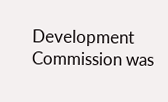Development Commission was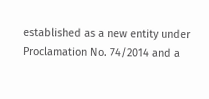established as a new entity under Proclamation No. 74/2014 and a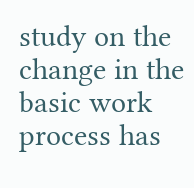study on the change in the basic work process has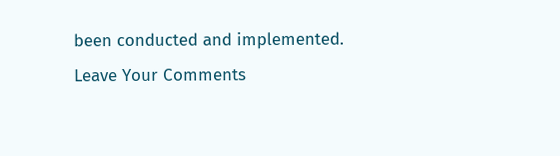been conducted and implemented.
Leave Your Comments